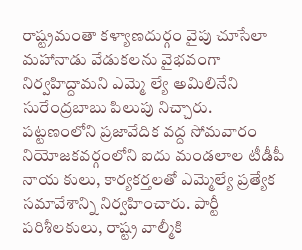రాష్ట్రమంతా కళ్యాణదుర్గం వైపు చూసేలా మహానాడు వేడుకలను వైభవంగా నిర్వహిద్దామని ఎమ్మె ల్యే అమిలినేని సురేంద్రబాబు పిలుపు నిచ్చారు. పట్టణంలోని ప్రజావేదిక వద్ద సోమవారం నియోజకవర్గంలోని ఐదు మండలాల టీడీపీ నాయ కులు, కార్యకర్తలతో ఎమ్మెల్యే ప్రత్యేక సమావేశాన్ని నిర్వహించారు. పార్టీ పరిశీలకులు, రాష్ట్ర వాల్మీకి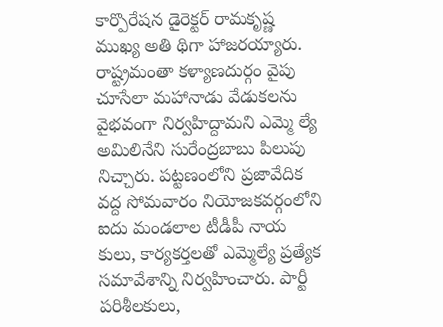కార్పొరేషన డైరెక్టర్ రామకృష్ణ ముఖ్య అతి థిగా హాజరయ్యారు.
రాష్ట్రమంతా కళ్యాణదుర్గం వైపు చూసేలా మహానాడు వేడుకలను వైభవంగా నిర్వహిద్దామని ఎమ్మె ల్యే అమిలినేని సురేంద్రబాబు పిలుపు నిచ్చారు. పట్టణంలోని ప్రజావేదిక వద్ద సోమవారం నియోజకవర్గంలోని ఐదు మండలాల టీడీపీ నాయ కులు, కార్యకర్తలతో ఎమ్మెల్యే ప్రత్యేక సమావేశాన్ని నిర్వహించారు. పార్టీ పరిశీలకులు,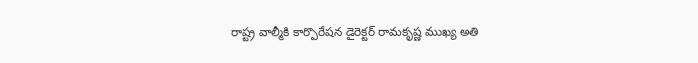రాష్ట్ర వాల్మీకి కార్పొరేషన డైరెక్టర్ రామకృష్ణ ముఖ్య అతి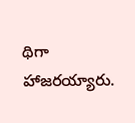థిగా హాజరయ్యారు.